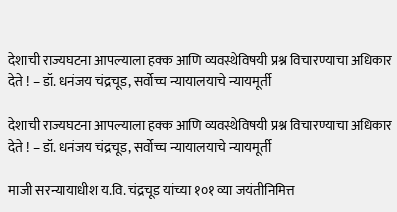देशाची राज्यघटना आपल्याला हक्क आणि व्यवस्थेविषयी प्रश्न विचारण्याचा अधिकार देते ! – डॉ. धनंजय चंद्रचूड, सर्वोच्च न्यायालयाचे न्यायमूर्ती

देशाची राज्यघटना आपल्याला हक्क आणि व्यवस्थेविषयी प्रश्न विचारण्याचा अधिकार देते ! – डॉ. धनंजय चंद्रचूड, सर्वोच्च न्यायालयाचे न्यायमूर्ती

माजी सरन्यायाधीश य.वि. चंद्रचूड यांच्या १०१ व्या जयंतीनिमित्त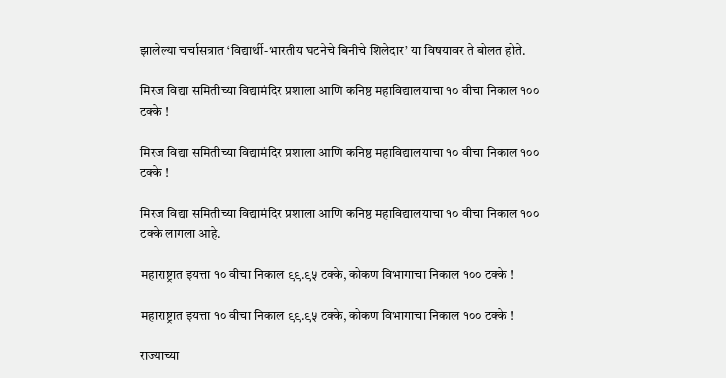झालेल्या चर्चासत्रात ‘विद्यार्थी-भारतीय घटनेचे बिनीचे शिलेदार’ या विषयावर ते बोलत होते.

मिरज विद्या समितीच्या विद्यामंदिर प्रशाला आणि कनिष्ठ महाविद्यालयाचा १० वीचा निकाल १०० टक्के !

मिरज विद्या समितीच्या विद्यामंदिर प्रशाला आणि कनिष्ठ महाविद्यालयाचा १० वीचा निकाल १०० टक्के !

मिरज विद्या समितीच्या विद्यामंदिर प्रशाला आणि कनिष्ठ महाविद्यालयाचा १० वीचा निकाल १०० टक्के लागला आहे.

महाराष्ट्रात इयत्ता १० वीचा निकाल ९९.९५ टक्के, कोकण विभागाचा निकाल १०० टक्के !

महाराष्ट्रात इयत्ता १० वीचा निकाल ९९.९५ टक्के, कोकण विभागाचा निकाल १०० टक्के !

राज्याच्या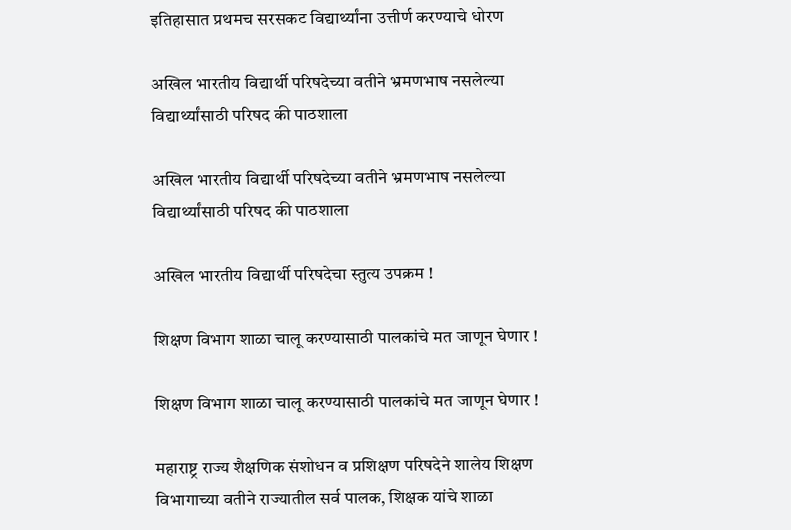इतिहासात प्रथमच सरसकट विद्यार्थ्यांना उत्तीर्ण करण्याचे धोरण

अखिल भारतीय विद्यार्थी परिषदेच्या वतीने भ्रमणभाष नसलेल्या विद्यार्थ्यांसाठी परिषद की पाठशाला

अखिल भारतीय विद्यार्थी परिषदेच्या वतीने भ्रमणभाष नसलेल्या विद्यार्थ्यांसाठी परिषद की पाठशाला

अखिल भारतीय विद्यार्थी परिषदेचा स्तुत्य उपक्रम !

शिक्षण विभाग शाळा चालू करण्यासाठी पालकांचे मत जाणून घेणार !

शिक्षण विभाग शाळा चालू करण्यासाठी पालकांचे मत जाणून घेणार !

महाराष्ट्र राज्य शैक्षणिक संशोधन व प्रशिक्षण परिषदेने शालेय शिक्षण विभागाच्या वतीने राज्यातील सर्व पालक, शिक्षक यांचे शाळा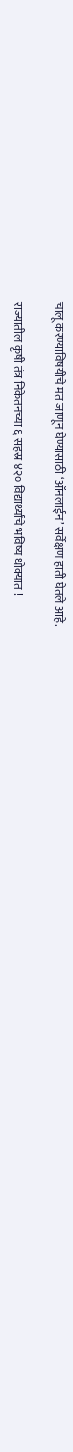चालू करण्याविषयीचे मत जाणून घेण्यासाठी ‘ऑनलाईन’ सर्वेक्षण हाती घेतले आहे.

राज्यातील कृषी तंत्र निकेतनच्या ६ सहस्र ४२० विद्यार्थ्यांचे भविष्य धोक्यात !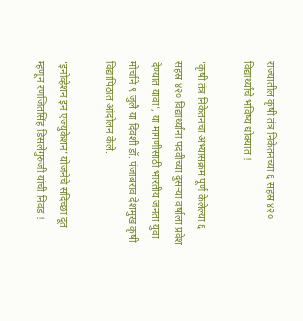राज्यातील कृषी तंत्र निकेतनच्या ६ सहस्र ४२० विद्यार्थ्यांचे भविष्य धोक्यात !

‘कृषी तंत्र निकेतनचा अभ्यासक्रम पूर्ण केलेल्या ६ सहस्र ४२० विद्यार्थ्यांना पदवीच्या दुसर्‍या वर्षाला प्रवेश देण्यात यावा’, या मागणीसाठी भारतीय जनता युवा मोर्चाने ९ जुलै या दिवशी डॉ. पंजाबराव देशमुख कृषी विद्यापिठात आंदोलन केले.

‘इनोव्हेशन इन एज्युकेशन’ योजनेचे सदिच्छा दूत म्हणून रणजितसिंह डिसलेगुरुजी यांची निवड !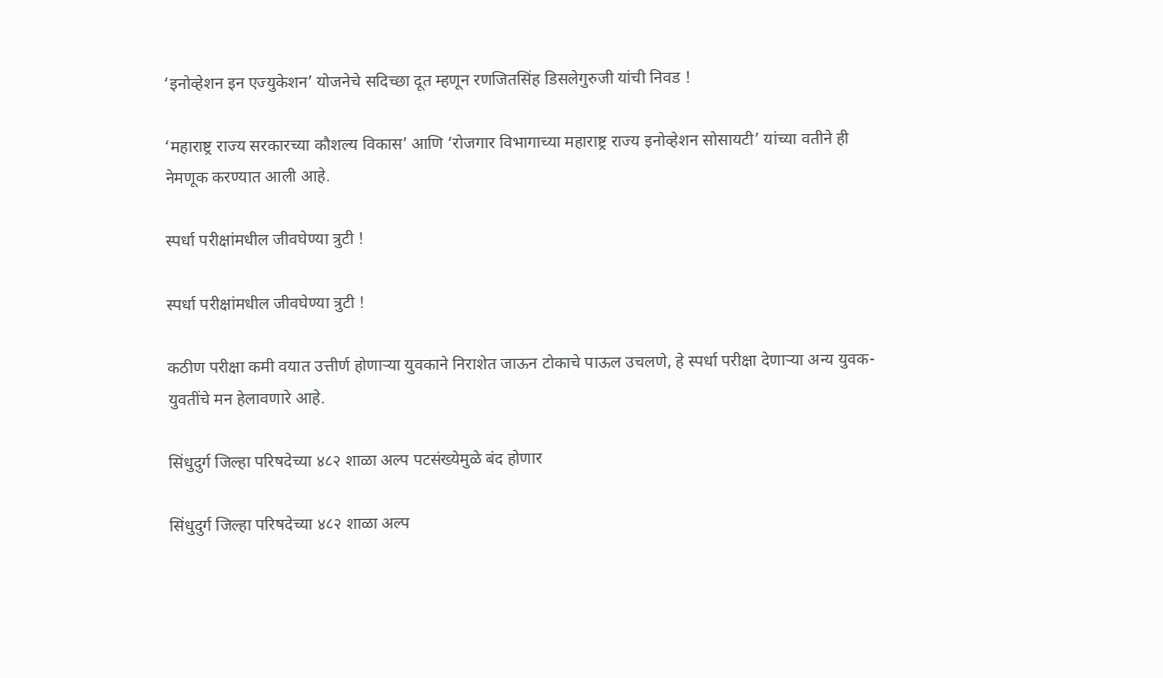‘इनोव्हेशन इन एज्युकेशन’ योजनेचे सदिच्छा दूत म्हणून रणजितसिंह डिसलेगुरुजी यांची निवड !

‘महाराष्ट्र राज्य सरकारच्या कौशल्य विकास’ आणि ‘रोजगार विभागाच्या महाराष्ट्र राज्य इनोव्हेशन सोसायटी’ यांच्या वतीने ही नेमणूक करण्यात आली आहे.

स्पर्धा परीक्षांमधील जीवघेण्या त्रुटी !

स्पर्धा परीक्षांमधील जीवघेण्या त्रुटी !

कठीण परीक्षा कमी वयात उत्तीर्ण होणार्‍या युवकाने निराशेत जाऊन टोकाचे पाऊल उचलणे, हे स्पर्धा परीक्षा देणार्‍या अन्य युवक-युवतींचे मन हेलावणारे आहे.

सिंधुदुर्ग जिल्हा परिषदेच्या ४८२ शाळा अल्प पटसंख्येमुळे बंद होणार

सिंधुदुर्ग जिल्हा परिषदेच्या ४८२ शाळा अल्प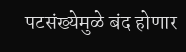पटसंख्येमुळे बंद होणार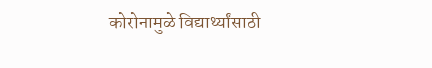कोरोनामुळे विद्यार्थ्यांसाठी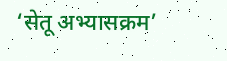‘सेतू अभ्यासक्रम’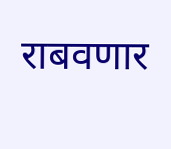राबवणार